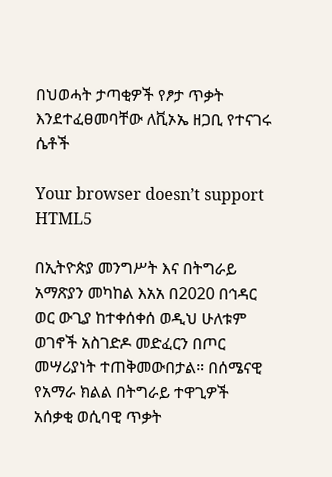በህወሓት ታጣቂዎች የፆታ ጥቃት እንደተፈፀመባቸው ለቪኦኤ ዘጋቢ የተናገሩ ሴቶች

Your browser doesn’t support HTML5

በኢትዮጵያ መንግሥት እና በትግራይ አማጽያን መካከል እአአ በ2020 በኅዳር ወር ውጊያ ከተቀሰቀሰ ወዲህ ሁለቱም ወገኖች አስገድዶ መድፈርን በጦር መሣሪያነት ተጠቅመውበታል። በሰሜናዊ የአማራ ክልል በትግራይ ተዋጊዎች አሰቃቂ ወሲባዊ ጥቃት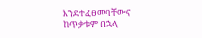እንደተፈፀመባቸውና ከጥቃቱም በኋላ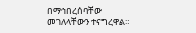በማኅበረሰባቸው መገለላቸውን ተናግረዋል።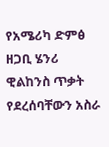የአሜሪካ ድምፅ ዘጋቢ ሄንሪ ዊልከንስ ጥቃት የደረሰባቸውን አስራ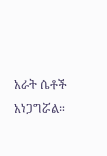አራት ሴቶች አነጋግሯል።